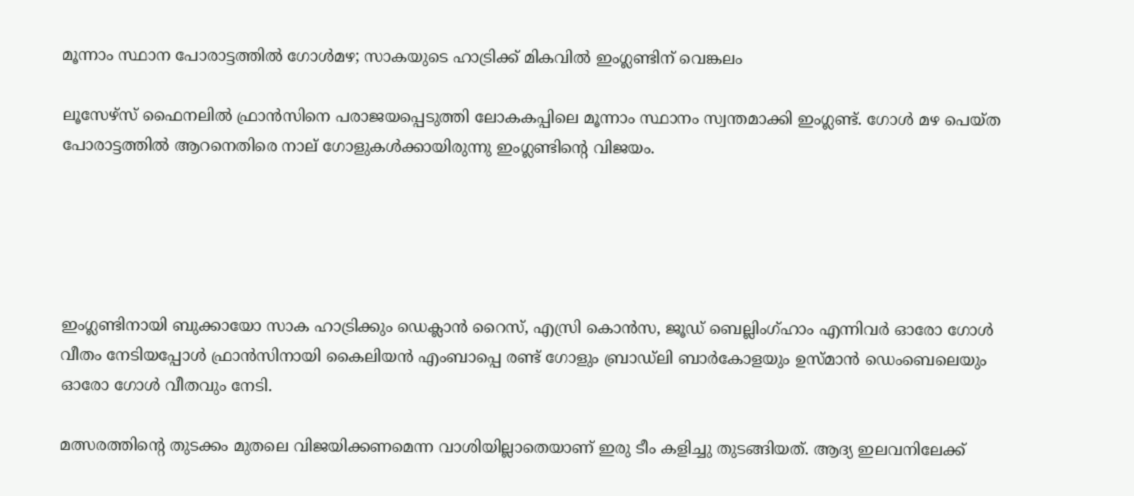മൂന്നാം സ്ഥാന പോരാട്ടത്തിൽ ഗോൾമഴ; സാകയുടെ ഹാട്രിക്ക് മികവിൽ ഇംഗ്ലണ്ടിന് വെങ്കലം

ലൂസേഴ്സ് ഫൈനലിൽ ഫ്രാൻസിനെ പരാജയപ്പെടുത്തി ലോകകപ്പിലെ മൂന്നാം സ്ഥാനം സ്വന്തമാക്കി ഇംഗ്ലണ്ട്. ഗോൾ മഴ പെയ്ത പോരാട്ടത്തിൽ ആറനെതിരെ നാല് ഗോളുകൾക്കായിരുന്നു ഇംഗ്ലണ്ടിന്റെ വിജയം.





ഇംഗ്ലണ്ടിനായി ബുക്കായോ സാക ഹാട്രിക്കും ഡെക്ലാൻ റൈസ്, എസ്രി കൊൻസ, ജൂഡ് ബെല്ലിംഗ്ഹാം എന്നിവർ ഓരോ ഗോൾ വീതം നേടിയപ്പോൾ ഫ്രാൻസിനായി കൈലിയൻ എംബാപ്പെ രണ്ട് ഗോളും ബ്രാഡ്‌ലി ബാർകോളയും ഉസ്മാൻ ഡെംബെലെയും ഓരോ ഗോൾ വീതവും നേടി.

മത്സരത്തിന്റെ തുടക്കം മുതലെ വിജയിക്കണമെന്ന വാശിയില്ലാതെയാണ് ഇരു ടീം കളിച്ചു തുടങ്ങിയത്. ആദ്യ ഇലവനിലേക്ക്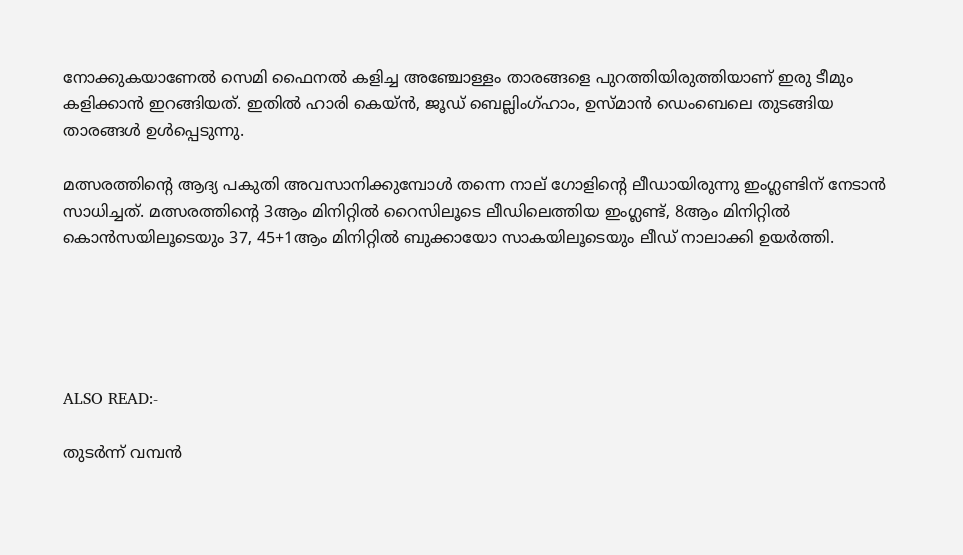നോക്കുകയാണേൽ സെമി ഫൈനൽ കളിച്ച അഞ്ചോള്ളം താരങ്ങളെ പുറത്തിയിരുത്തിയാണ് ഇരു ടീമും കളിക്കാൻ ഇറങ്ങിയത്. ഇതിൽ ഹാരി കെയ്ൻ, ജൂഡ് ബെല്ലിംഗ്ഹാം, ഉസ്മാൻ ഡെംബെലെ തുടങ്ങിയ താരങ്ങൾ ഉൾപ്പെടുന്നു.

മത്സരത്തിന്റെ ആദ്യ പകുതി അവസാനിക്കുമ്പോൾ തന്നെ നാല് ഗോളിന്റെ ലീഡായിരുന്നു ഇംഗ്ലണ്ടിന് നേടാൻ സാധിച്ചത്. മത്സരത്തിന്റെ 3ആം മിനിറ്റിൽ റൈസിലൂടെ ലീഡിലെത്തിയ ഇംഗ്ലണ്ട്, 8ആം മിനിറ്റിൽ കൊൻസയിലൂടെയും 37, 45+1ആം മിനിറ്റിൽ ബുക്കായോ സാകയിലൂടെയും ലീഡ് നാലാക്കി ഉയർത്തി.





ALSO READ:-

തുടർന്ന് വമ്പൻ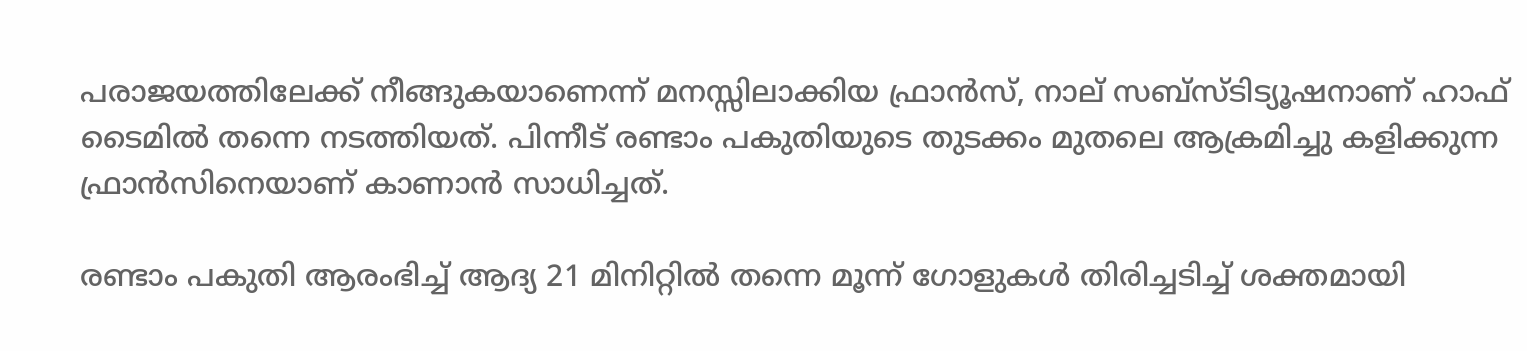പരാജയത്തിലേക്ക് നീങ്ങുകയാണെന്ന് മനസ്സിലാക്കിയ ഫ്രാൻസ്, നാല് സബ്സ്ടിട്യൂഷനാണ് ഹാഫ് ടൈമിൽ തന്നെ നടത്തിയത്. പിന്നീട് രണ്ടാം പകുതിയുടെ തുടക്കം മുതലെ ആക്രമിച്ചു കളിക്കുന്ന ഫ്രാൻസിനെയാണ് കാണാൻ സാധിച്ചത്.

രണ്ടാം പകുതി ആരംഭിച്ച് ആദ്യ 21 മിനിറ്റിൽ തന്നെ മൂന്ന് ഗോളുകൾ തിരിച്ചടിച്ച് ശക്തമായി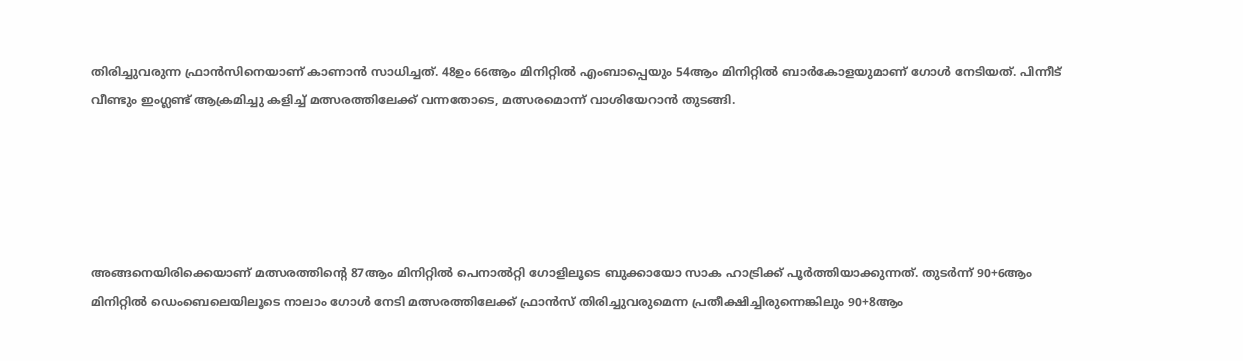തിരിച്ചുവരുന്ന ഫ്രാൻ‌സിനെയാണ് കാണാൻ സാധിച്ചത്. 48ഉം 66ആം മിനിറ്റിൽ എംബാപ്പെയും 54ആം മിനിറ്റിൽ ബാർകോളയുമാണ് ഗോൾ നേടിയത്. പിന്നീട് വീണ്ടും ഇംഗ്ലണ്ട് ആക്രമിച്ചു കളിച്ച് മത്സരത്തിലേക്ക് വന്നതോടെ, മത്സരമൊന്ന് വാശിയേറാൻ തുടങ്ങി.





അങ്ങനെയിരിക്കെയാണ് മത്സരത്തിന്റെ 87ആം മിനിറ്റിൽ പെനാൽറ്റി ഗോളിലൂടെ ബുക്കായോ സാക ഹാട്രിക്ക് പൂർത്തിയാക്കുന്നത്. തുടർന്ന് 90+6ആം മിനിറ്റിൽ ഡെംബെലെയിലൂടെ നാലാം ഗോൾ നേടി മത്സരത്തിലേക്ക് ഫ്രാൻസ് തിരിച്ചുവരുമെന്ന പ്രതീക്ഷിച്ചിരുന്നെങ്കിലും 90+8ആം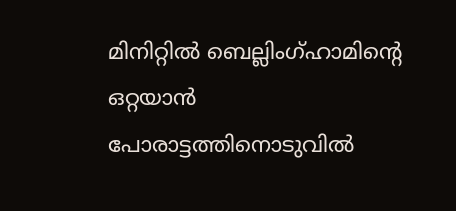മിനിറ്റിൽ ബെല്ലിംഗ്ഹാമിന്റെ ഒറ്റയാൻ പോരാട്ടത്തിനൊടുവിൽ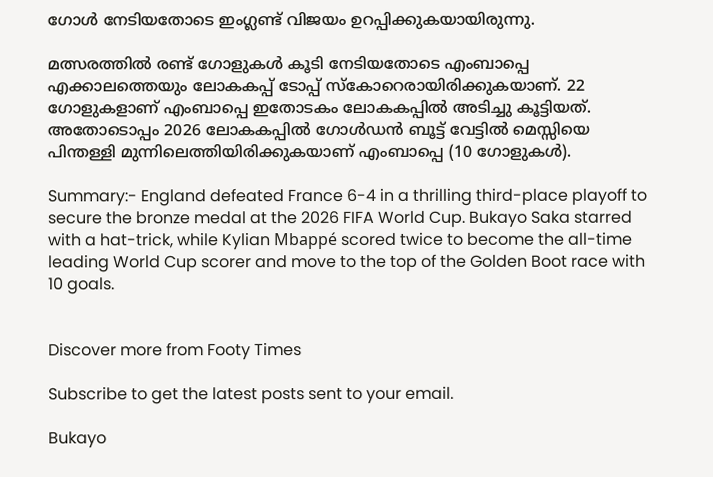ഗോൾ നേടിയതോടെ ഇംഗ്ലണ്ട് വിജയം ഉറപ്പിക്കുകയായിരുന്നു.

മത്സരത്തിൽ രണ്ട് ഗോളുകൾ കൂടി നേടിയതോടെ എംബാപ്പെ എക്കാലത്തെയും ലോകകപ്പ് ടോപ്പ് സ്കോറെരായിരിക്കുകയാണ്. 22 ഗോളുകളാണ് എംബാപ്പെ ഇതോടകം ലോകകപ്പിൽ അടിച്ചു കൂട്ടിയത്.  അതോടൊപ്പം 2026 ലോകകപ്പിൽ ഗോൾഡൻ ബൂട്ട് വേട്ടിൽ മെസ്സിയെ പിന്തള്ളി മുന്നിലെത്തിയിരിക്കുകയാണ് എംബാപ്പെ (10 ഗോളുകൾ).

Summary:- England defeated France 6-4 in a thrilling third-place playoff to secure the bronze medal at the 2026 FIFA World Cup. Bukayo Saka starred with a hat-trick, while Kylian Mbappé scored twice to become the all-time leading World Cup scorer and move to the top of the Golden Boot race with 10 goals.


Discover more from Footy Times

Subscribe to get the latest posts sent to your email.

Bukayo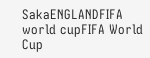SakaENGLANDFIFA world cupFIFA World Cup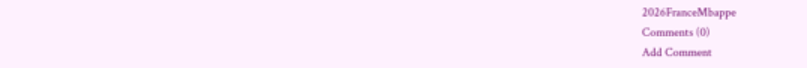2026FranceMbappe
Comments (0)
Add Comment